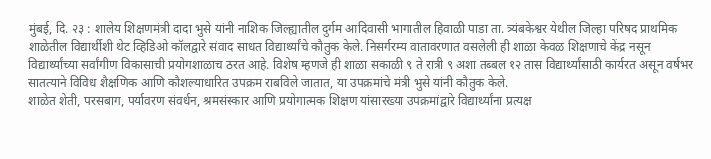मुंबई, दि. २३ : शालेय शिक्षणमंत्री दादा भुसे यांनी नाशिक जिल्ह्यातील दुर्गम आदिवासी भागातील हिवाळी पाडा ता. त्र्यंबकेश्वर येथील जिल्हा परिषद प्राथमिक शाळेतील विद्यार्थीशी थेट व्हिडिओ कॉलद्वारे संवाद साधत विद्यार्थ्यांचे कौतुक केले. निसर्गरम्य वातावरणात वसलेली ही शाळा केवळ शिक्षणाचे केंद्र नसून विद्यार्थ्यांच्या सर्वांगीण विकासाची प्रयोगशाळाच ठरत आहे. विशेष म्हणजे ही शाळा सकाळी ९ ते रात्री ९ अशा तब्बल १२ तास विद्यार्थ्यांसाठी कार्यरत असून वर्षभर सातत्याने विविध शैक्षणिक आणि कौशल्याधारित उपक्रम राबविले जातात, या उपक्रमांचे मंत्री भुसे यांनी कौतुक केले.
शाळेत शेती, परसबाग, पर्यावरण संवर्धन, श्रमसंस्कार आणि प्रयोगात्मक शिक्षण यांसारख्या उपक्रमांद्वारे विद्यार्थ्यांना प्रत्यक्ष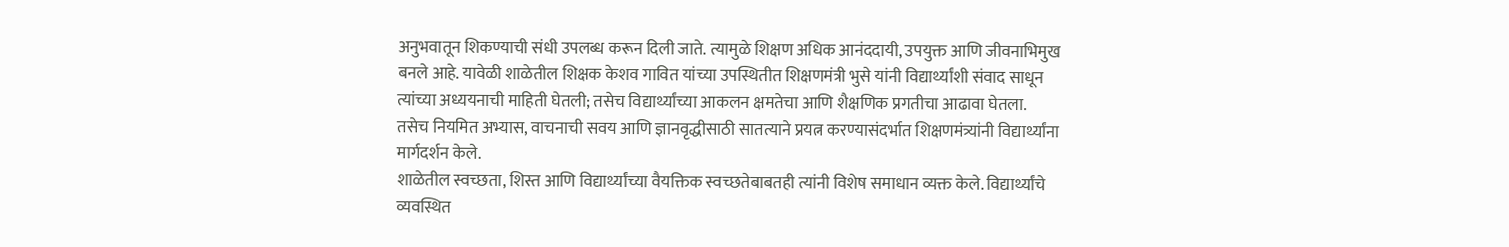अनुभवातून शिकण्याची संधी उपलब्ध करून दिली जाते. त्यामुळे शिक्षण अधिक आनंददायी, उपयुक्त आणि जीवनाभिमुख बनले आहे. यावेळी शाळेतील शिक्षक केशव गावित यांच्या उपस्थितीत शिक्षणमंत्री भुसे यांनी विद्यार्थ्यांशी संवाद साधून त्यांच्या अध्ययनाची माहिती घेतली; तसेच विद्यार्थ्यांच्या आकलन क्षमतेचा आणि शैक्षणिक प्रगतीचा आढावा घेतला. तसेच नियमित अभ्यास, वाचनाची सवय आणि ज्ञानवृद्धीसाठी सातत्याने प्रयत्न करण्यासंदर्भात शिक्षणमंत्र्यांनी विद्यार्थ्यांना मार्गदर्शन केले.
शाळेतील स्वच्छता, शिस्त आणि विद्यार्थ्यांच्या वैयक्तिक स्वच्छतेबाबतही त्यांनी विशेष समाधान व्यक्त केले. विद्यार्थ्यांचे व्यवस्थित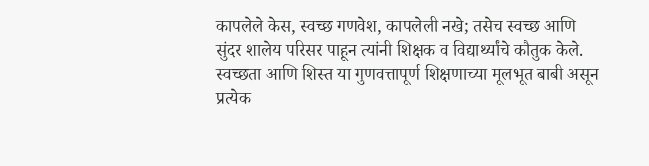कापलेले केस, स्वच्छ गणवेश, कापलेली नखे; तसेच स्वच्छ आणि सुंदर शालेय परिसर पाहून त्यांनी शिक्षक व विद्यार्थ्यांचे कौतुक केले. स्वच्छता आणि शिस्त या गुणवत्तापूर्ण शिक्षणाच्या मूलभूत बाबी असून प्रत्येक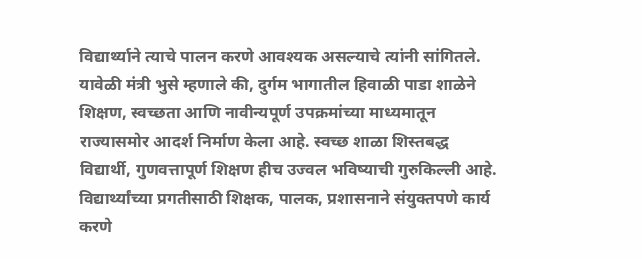विद्यार्थ्याने त्याचे पालन करणे आवश्यक असल्याचे त्यांनी सांगितले.
यावेळी मंत्री भुसे म्हणाले की, दुर्गम भागातील हिवाळी पाडा शाळेने शिक्षण, स्वच्छता आणि नावीन्यपूर्ण उपक्रमांच्या माध्यमातून राज्यासमोर आदर्श निर्माण केला आहे. स्वच्छ शाळा शिस्तबद्ध विद्यार्थी, गुणवत्तापूर्ण शिक्षण हीच उज्वल भविष्याची गुरुकिल्ली आहे. विद्यार्थ्यांच्या प्रगतीसाठी शिक्षक, पालक, प्रशासनाने संयुक्तपणे कार्य करणे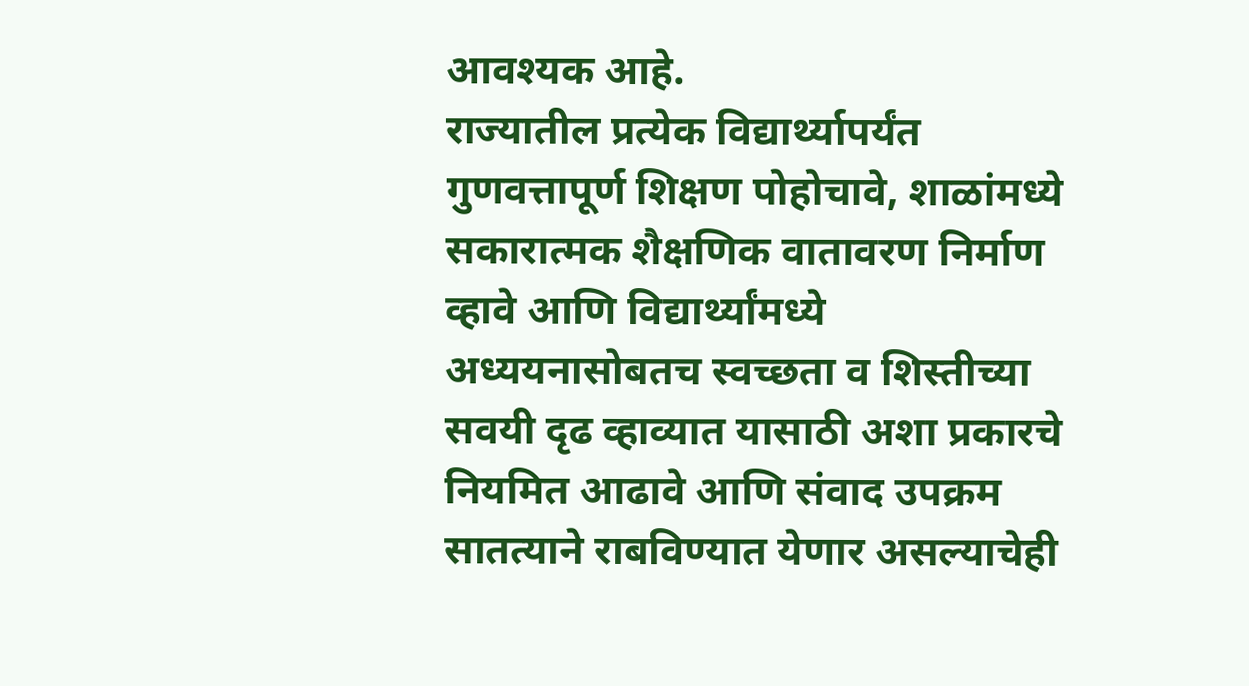आवश्यक आहे.
राज्यातील प्रत्येक विद्यार्थ्यापर्यंत गुणवत्तापूर्ण शिक्षण पोहोचावे, शाळांमध्ये सकारात्मक शैक्षणिक वातावरण निर्माण व्हावे आणि विद्यार्थ्यांमध्ये अध्ययनासोबतच स्वच्छता व शिस्तीच्या सवयी दृढ व्हाव्यात यासाठी अशा प्रकारचे नियमित आढावे आणि संवाद उपक्रम सातत्याने राबविण्यात येणार असल्याचेही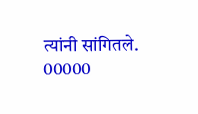त्यांनी सांगितले.
00000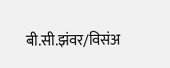बी.सी.झंवर/विसंअ